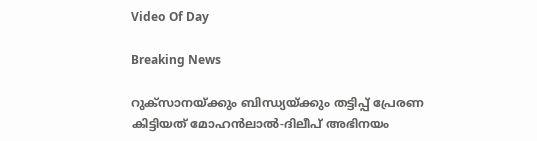Video Of Day

Breaking News

റുക്സാനയ്ക്കും ബിന്ധ്യയ്ക്കും തട്ടിപ്പ് പ്രേരണ കിട്ടിയത് മോഹന്‍‌ലാല്‍-ദിലീപ് അഭിനയം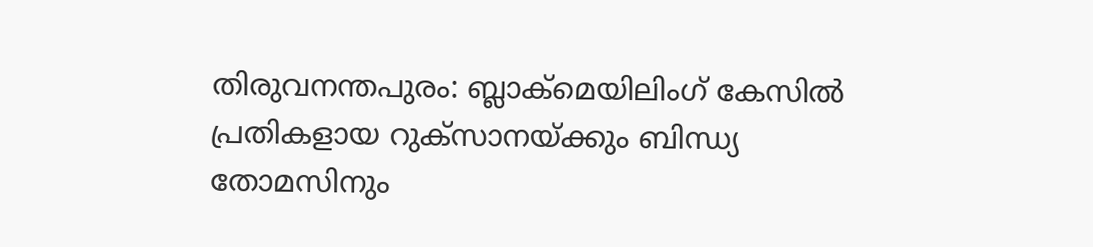തിരുവനന്തപുരം: ബ്ലാക്‌മെയിലിംഗ്‌ കേസില്‍ പ്രതികളായ റുക്‌സാനയ്‌ക്കും ബിന്ധ്യ തോമസിനും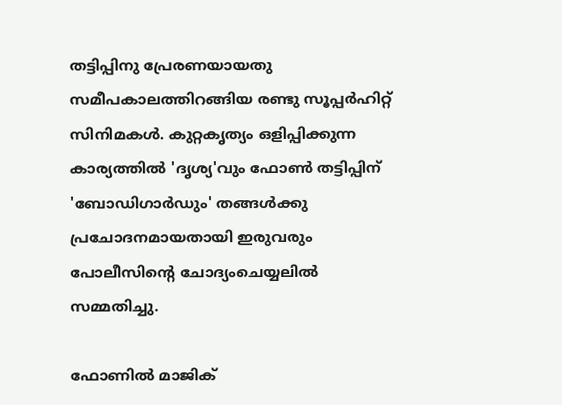തട്ടിപ്പിനു പ്രേരണയായതു സമീപകാലത്തിറങ്ങിയ രണ്ടു സൂപ്പര്‍ഹിറ്റ്‌ സിനിമകള്‍. കുറ്റകൃത്യം ഒളിപ്പിക്കുന്ന കാര്യത്തില്‍ 'ദൃശ്യ'വും ഫോണ്‍ തട്ടിപ്പിന്‌ 'ബോഡിഗാര്‍ഡും' തങ്ങള്‍ക്കു പ്രചോദനമായതായി ഇരുവരും പോലീസിന്റെ ചോദ്യംചെയ്യലില്‍ സമ്മതിച്ചു.

ഫോണില്‍ മാജിക്‌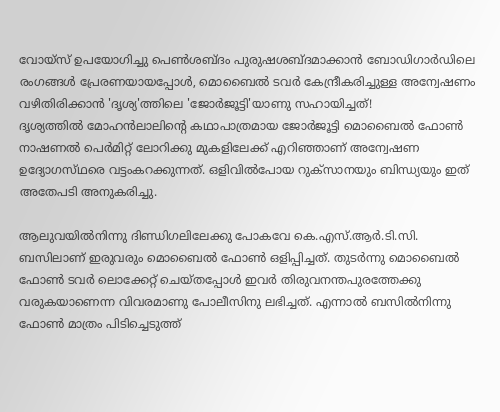വോയ്‌സ്‌ ഉപയോഗിച്ചു പെണ്‍ശബ്‌ദം പുരുഷശബ്‌ദമാക്കാന്‍ ബോഡിഗാര്‍ഡിലെ രംഗങ്ങള്‍ പ്രേരണയായപ്പോള്‍, മൊബൈല്‍ ടവര്‍ കേന്ദ്രീകരിച്ചുള്ള അന്വേഷണം വഴിതിരിക്കാന്‍ 'ദൃശ്യ'ത്തിലെ 'ജോര്‍ജൂട്ടി'യാണു സഹായിച്ചത്‌!
ദൃശ്യത്തില്‍ മോഹന്‍ലാലിന്റെ കഥാപാത്രമായ ജോര്‍ജൂട്ടി മൊബൈല്‍ ഫോണ്‍ നാഷണല്‍ പെര്‍മിറ്റ്‌ ലോറിക്കു മുകളിലേക്ക്‌ എറിഞ്ഞാണ്‌ അന്വേഷണ ഉദ്യോഗസ്‌ഥരെ വട്ടംകറക്കുന്നത്‌. ഒളിവില്‍പോയ റുക്‌സാനയും ബിന്ധ്യയും ഇത്‌ അതേപടി അനുകരിച്ചു.

ആലുവയില്‍നിന്നു ദിണ്ഡിഗലിലേക്കു പോകവേ കെ.എസ്‌.ആര്‍.ടി.സി. ബസിലാണ്‌ ഇരുവരും മൊബൈല്‍ ഫോണ്‍ ഒളിപ്പിച്ചത്‌. തുടര്‍ന്നു മൊബൈല്‍ ഫോണ്‍ ടവര്‍ ലൊക്കേറ്റ്‌ ചെയ്‌തപ്പോള്‍ ഇവര്‍ തിരുവനന്തപുരത്തേക്കു വരുകയാണെന്ന വിവരമാണു പോലീസിനു ലഭിച്ചത്‌. എന്നാല്‍ ബസില്‍നിന്നു ഫോണ്‍ മാത്രം പിടിച്ചെടുത്ത്‌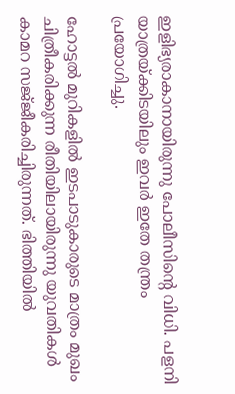ഇളിഭ്യരാകാനായിരുന്നു പോലീസിന്റെ വിധി. പളനി യാത്രയ്‌ക്കിടയിലും ഇവര്‍ ഇതേ തന്ത്രം പ്രയോഗിച്ചു.

ഹോട്ടല്‍ മുറികളില്‍ ഇടപാടുകാരുടെ മാത്രം മുഖം ചിത്രീകരിക്കുന്ന രീതിയിലായിരുന്നു യുവതികള്‍ കാമറ സജ്‌ജീകരിച്ചിരുന്നത്‌. ഭിത്തിയില്‍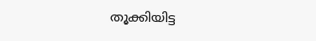തൂക്കിയിട്ട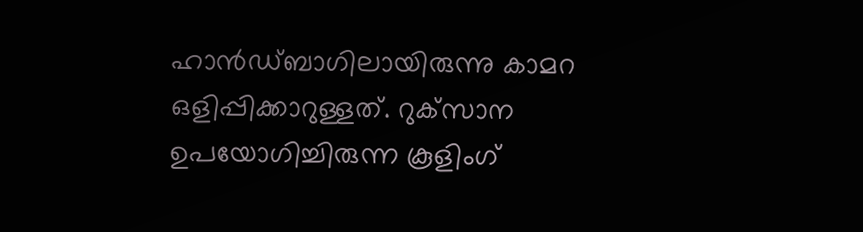ഹാന്‍ഡ്‌ബാഗിലായിരുന്നു കാമറ ഒളിപ്പിക്കാറുള്ളത്‌. റുക്‌സാന ഉപയോഗിച്ചിരുന്ന കൂളിംഗ്‌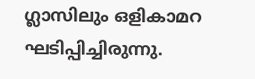ഗ്ലാസിലും ഒളികാമറ ഘടിപ്പിച്ചിരുന്നു.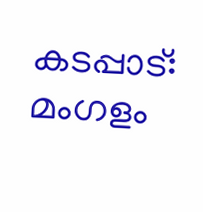കടപ്പാട്: മംഗളം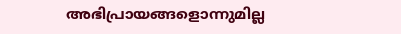അഭിപ്രായങ്ങളൊന്നുമില്ല